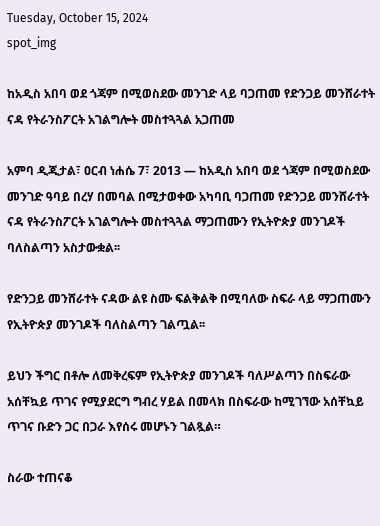Tuesday, October 15, 2024
spot_img

ከአዲስ አበባ ወደ ጎጃም በሚወስደው መንገድ ላይ ባጋጠመ የድንጋይ መንሸራተት ናዳ የትራንስፖርት አገልግሎት መስተጓጓል አጋጠመ

አምባ ዲጂታል፣ ዐርብ ነሐሴ 7፣ 2013 ― ከአዲስ አበባ ወደ ጎጃም በሚወስደው መንገድ ዓባይ በረሃ በመባል በሚታወቀው አካባቢ ባጋጠመ የድንጋይ መንሸራተት ናዳ የትራንስፖርት አገልግሎት መስተጓጓል ማጋጠሙን የኢትዮጵያ መንገዶች ባለስልጣን አስታውቋል፡፡

የድንጋይ መንሸራተት ናዳው ልዩ ስሙ ፍልቅልቅ በሚባለው ስፍራ ላይ ማጋጠሙን የኢትዮጵያ መንገዶች ባለስልጣን ገልጧል፡፡

ይህን ችግር በቶሎ ለመቅረፍም የኢትዮጵያ መንገዶች ባለሥልጣን በስፍራው አሰቸኳይ ጥገና የሚያደርግ ግብረ ሃይል በመላክ በስፍራው ከሚገኘው አሰቸኳይ ጥገና ቡድን ጋር በጋራ እየሰሩ መሆኑን ገልጿል።

ስራው ተጠናቆ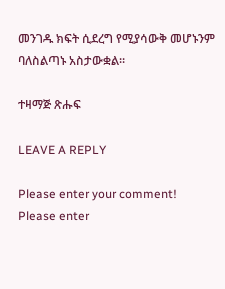መንገዱ ክፍት ሲደረግ የሚያሳውቅ መሆኑንም ባለስልጣኑ አስታውቋል።

ተዛማጅ ጽሑፍ

LEAVE A REPLY

Please enter your comment!
Please enter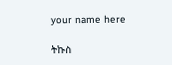your name here

ትኩስ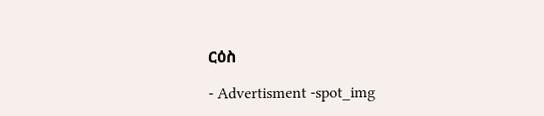ርዕስ

- Advertisment -spot_img